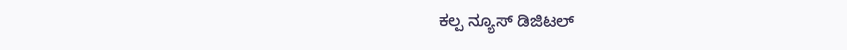ಕಲ್ಪ ನ್ಯೂಸ್ ಡಿಜಿಟಲ್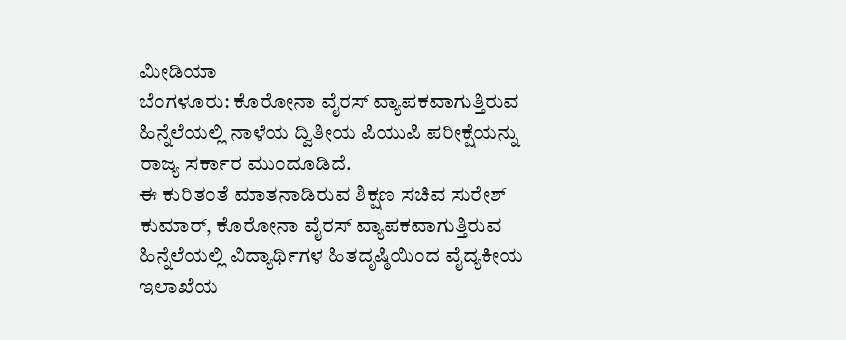ಮೀಡಿಯಾ
ಬೆಂಗಳೂರು: ಕೊರೋನಾ ವೈರಸ್ ವ್ಯಾಪಕವಾಗುತ್ತಿರುವ ಹಿನ್ನೆಲೆಯಲ್ಲಿ ನಾಳೆಯ ದ್ವಿತೀಯ ಪಿಯುಪಿ ಪರೀಕ್ಷೆಯನ್ನು ರಾಜ್ಯ ಸರ್ಕಾರ ಮುಂದೂಡಿದೆ.
ಈ ಕುರಿತಂತೆ ಮಾತನಾಡಿರುವ ಶಿಕ್ಷಣ ಸಚಿವ ಸುರೇಶ್ ಕುಮಾರ್, ಕೊರೋನಾ ವೈರಸ್ ವ್ಯಾಪಕವಾಗುತ್ತಿರುವ ಹಿನ್ನೆಲೆಯಲ್ಲಿ ವಿದ್ಯಾರ್ಥಿಗಳ ಹಿತದೃಷ್ಠಿಯಿಂದ ವೈದ್ಯಕೀಯ ಇಲಾಖೆಯ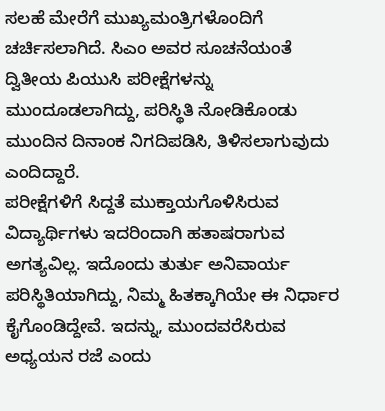ಸಲಹೆ ಮೇರೆಗೆ ಮುಖ್ಯಮಂತ್ರಿಗಳೊಂದಿಗೆ ಚರ್ಚಿಸಲಾಗಿದೆ. ಸಿಎಂ ಅವರ ಸೂಚನೆಯಂತೆ ದ್ವಿತೀಯ ಪಿಯುಸಿ ಪರೀಕ್ಷೆಗಳನ್ನು ಮುಂದೂಡಲಾಗಿದ್ದು, ಪರಿಸ್ಥಿತಿ ನೋಡಿಕೊಂಡು ಮುಂದಿನ ದಿನಾಂಕ ನಿಗದಿಪಡಿಸಿ, ತಿಳಿಸಲಾಗುವುದು ಎಂದಿದ್ದಾರೆ.
ಪರೀಕ್ಷೆಗಳಿಗೆ ಸಿದ್ದತೆ ಮುಕ್ತಾಯಗೊಳಿಸಿರುವ ವಿದ್ಯಾರ್ಥಿಗಳು ಇದರಿಂದಾಗಿ ಹತಾಷರಾಗುವ ಅಗತ್ಯವಿಲ್ಲ. ಇದೊಂದು ತುರ್ತು ಅನಿವಾರ್ಯ ಪರಿಸ್ಥಿತಿಯಾಗಿದ್ದು, ನಿಮ್ಮ ಹಿತಕ್ಕಾಗಿಯೇ ಈ ನಿರ್ಧಾರ ಕೈಗೊಂಡಿದ್ದೇವೆ. ಇದನ್ನು, ಮುಂದವರೆಸಿರುವ ಅಧ್ಯಯನ ರಜೆ ಎಂದು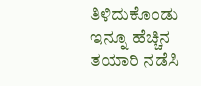ತಿಳಿದುಕೊಂಡು ಇನ್ನೂ ಹೆಚ್ಚಿನ ತಯಾರಿ ನಡೆಸಿ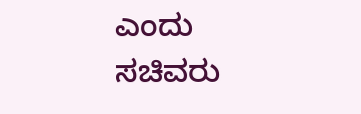ಎಂದು ಸಚಿವರು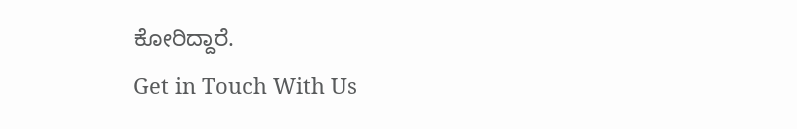ಕೋರಿದ್ದಾರೆ.
Get in Touch With Us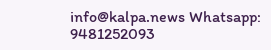info@kalpa.news Whatsapp: 9481252093